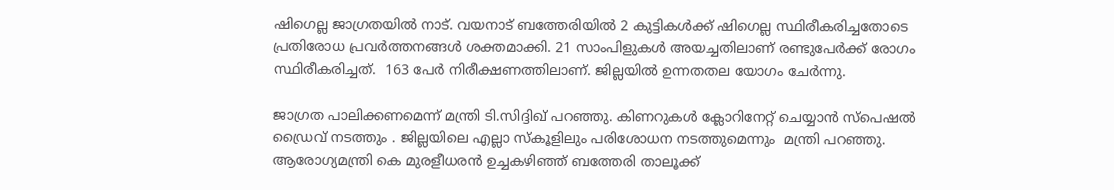ഷിഗെല്ല ജാഗ്രതയില്‍ നാട്. വയനാട് ബത്തേരിയിൽ 2 കുട്ടികൾക്ക് ഷിഗെല്ല സ്ഥിരീകരിച്ചതോടെ പ്രതിരോധ പ്രവര്‍ത്തനങ്ങള്‍ ശക്തമാക്കി. 21 സാംപിളുകള്‍ അയച്ചതിലാണ് രണ്ടുപേര്‍ക്ക് രോഗം സ്ഥിരീകരിച്ചത്.  163 പേര്‍ നിരീക്ഷണത്തിലാണ്. ജില്ലയില്‍ ഉന്നതതല യോഗം ചേര്‍ന്നു.

ജാഗ്രത പാലിക്കണമെന്ന് മന്ത്രി ടി.സിദ്ദിഖ് പറഞ്ഞു. കിണറുകള്‍ ക്ലോറിനേറ്റ് ചെയ്യാന്‍ സ്പെഷല്‍ ഡ്രൈവ് നടത്തും . ജില്ലയിലെ എല്ലാ സ്കൂളിലും പരിശോധന നടത്തുമെന്നും  മന്ത്രി പറഞ്ഞു. ആരോഗ്യമന്ത്രി കെ മുരളീധരൻ ഉച്ചകഴിഞ്ഞ് ബത്തേരി താലൂക്ക്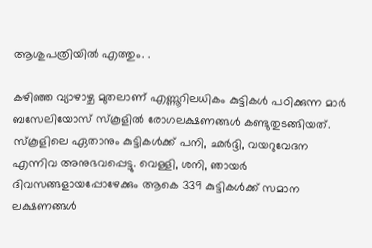ആശുപത്രിയിൽ എത്തും. .

കഴിഞ്ഞ വ്യാഴാഴ്ച മുതലാണ് എണ്ണൂറിലധികം കുട്ടികൾ പഠിക്കുന്ന മാർ ബസേലിയോസ് സ്കൂളിൽ രോഗലക്ഷണങ്ങൾ കണ്ടുതുടങ്ങിയത്. സ്കൂളിലെ ഏതാനും കുട്ടികൾക്ക് പനി, ഛർദ്ദി, വയറുവേദന എന്നിവ അനുഭവപ്പെട്ടു. വെള്ളി, ശനി, ഞായർ ദിവസങ്ങളായപ്പോഴേക്കും ആകെ 339 കുട്ടികൾക്ക് സമാന ലക്ഷണങ്ങൾ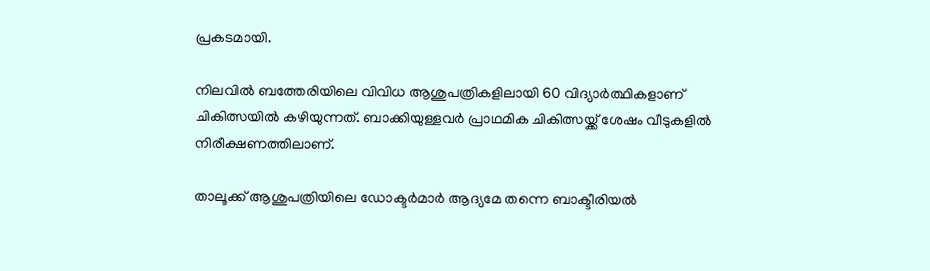പ്രകടമായി.

നിലവിൽ ബത്തേരിയിലെ വിവിധ ആശുപത്രികളിലായി 60 വിദ്യാർത്ഥികളാണ് ചികിത്സയിൽ കഴിയുന്നത്. ബാക്കിയുള്ളവർ പ്രാഥമിക ചികിത്സയ്ക്ക് ശേഷം വീടുകളിൽ നിരീക്ഷണത്തിലാണ്.

താലൂക്ക് ആശുപത്രിയിലെ ഡോക്ടർമാർ ആദ്യമേ തന്നെ ബാക്ടീരിയൽ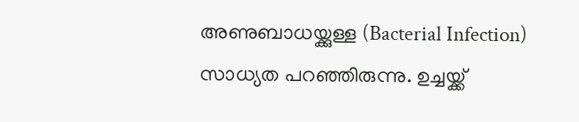അണുബാധയ്ക്കുള്ള (Bacterial Infection) സാധ്യത പറഞ്ഞിരുന്നു. ഉച്ചയ്ക്ക്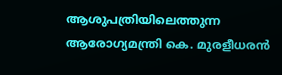ആശുപത്രിയിലെത്തുന്ന ആരോഗ്യമന്ത്രി കെ. മുരളീധരൻ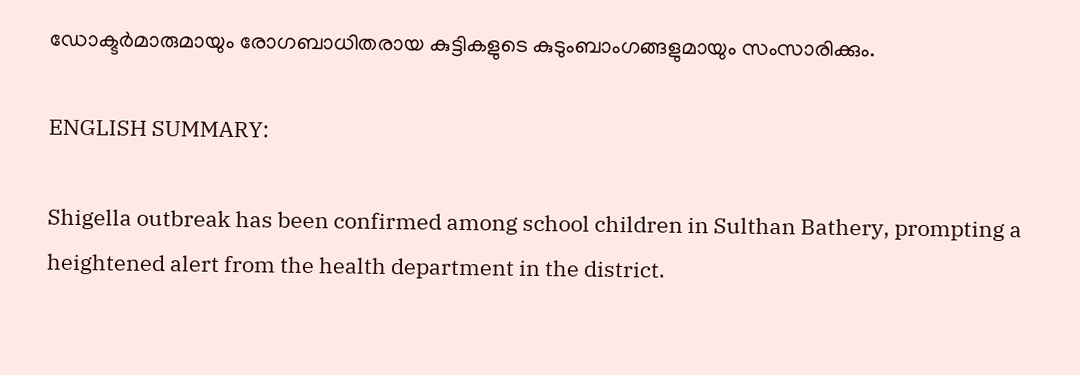ഡോക്ടർമാരുമായും രോഗബാധിതരായ കുട്ടികളുടെ കുടുംബാംഗങ്ങളുമായും സംസാരിക്കും.

ENGLISH SUMMARY:

Shigella outbreak has been confirmed among school children in Sulthan Bathery, prompting a heightened alert from the health department in the district.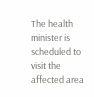The health minister is scheduled to visit the affected area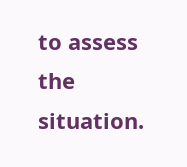to assess the situation.